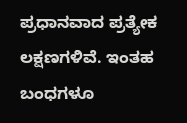ಪ್ರಧಾನವಾದ ಪ್ರತ್ಯೇಕ ಲಕ್ಷಣಗಳಿವೆ. ಇಂತಹ ಬಂಧಗಳೂ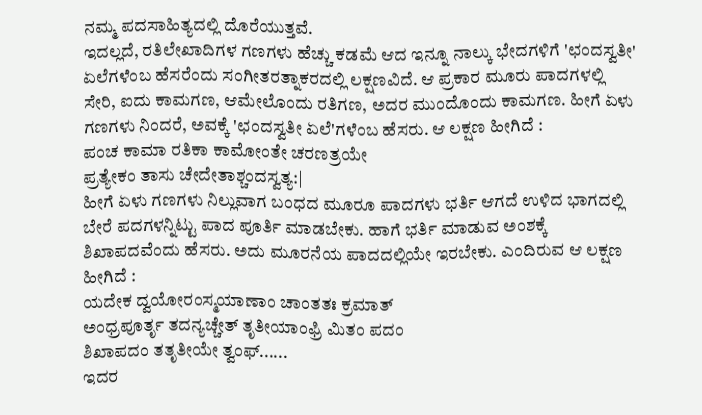ನಮ್ಮ ಪದಸಾಹಿತ್ಯದಲ್ಲಿ ದೊರೆಯುತ್ತವೆ.
ಇದಲ್ಲದೆ, ರತಿಲೇಖಾದಿಗಳ ಗಣಗಳು ಹೆಚ್ಚು ಕಡಮೆ ಆದ ಇನ್ನೂ ನಾಲ್ಕು ಭೇದಗಳಿಗೆ 'ಛಂದಸ್ವತೀ' ಏಲೆಗಳೆಂಬ ಹೆಸರೆಂದು ಸಂಗೀತರತ್ನಾಕರದಲ್ಲಿ ಲಕ್ಷಣವಿದೆ. ಆ ಪ್ರಕಾರ ಮೂರು ಪಾದಗಳಲ್ಲಿ ಸೇರಿ, ಐದು ಕಾಮಗಣ, ಆಮೇಲೊಂದು ರತಿಗಣ, ಅದರ ಮುಂದೊಂದು ಕಾಮಗಣ. ಹೀಗೆ ಏಳು ಗಣಗಳು ನಿಂದರೆ, ಅವಕ್ಕೆ 'ಛಂದಸ್ವತೀ ಏಲೆ'ಗಳೆಂಬ ಹೆಸರು. ಆ ಲಕ್ಷಣ ಹೀಗಿದೆ :
ಪಂಚ ಕಾಮಾ ರತಿಕಾ ಕಾಮೋಂತೇ ಚರಣತ್ರಯೇ
ಪ್ರತ್ಯೇಕಂ ತಾಸು ಚೇದೇತಾಶ್ಚಂದಸ್ವತ್ಯ:|
ಹೀಗೆ ಏಳು ಗಣಗಳು ನಿಲ್ಲುವಾಗ ಬಂಧದ ಮೂರೂ ಪಾದಗಳು ಭರ್ತಿ ಆಗದೆ ಉಳಿದ ಭಾಗದಲ್ಲಿ ಬೇರೆ ಪದಗಳನ್ನಿಟ್ಟು ಪಾದ ಪೂರ್ತಿ ಮಾಡಬೇಕು. ಹಾಗೆ ಭರ್ತಿ ಮಾಡುವ ಅಂಶಕ್ಕೆ ಶಿಖಾಪದವೆಂದು ಹೆಸರು. ಅದು ಮೂರನೆಯ ಪಾದದಲ್ಲಿಯೇ ಇರಬೇಕು. ಎಂದಿರುವ ಆ ಲಕ್ಷಣ ಹೀಗಿದೆ :
ಯದೇಕ ದ್ವಯೋರಂಸ್ಮಯಾಣಾಂ ಚಾಂತತಃ ಕ್ರಮಾತ್
ಅಂಧ್ರಪೂರ್ತೃ ತದನ್ಯಚ್ಚೇತ್ ತೃತೀಯಾಂಫ್ರಿ ಮಿತಂ ಪದಂ
ಶಿಖಾಪದಂ ತತೃತೀಯೇ ತ್ವಂಫ್......
ಇದರ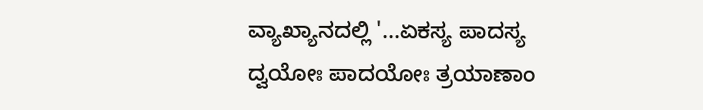ವ್ಯಾಖ್ಯಾನದಲ್ಲಿ '...ಏಕಸ್ಯ ಪಾದಸ್ಯ ದ್ವಯೋಃ ಪಾದಯೋಃ ತ್ರಯಾಣಾಂ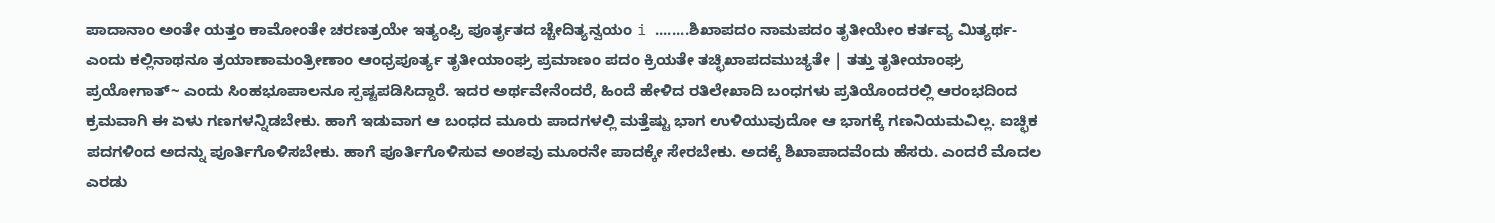ಪಾದಾನಾಂ ಅಂತೇ ಯತ್ತಂ ಕಾಮೋಂತೇ ಚರಣತ್ರಯೇ ಇತ್ಯಂಫ್ರಿ ಪೂರ್ತೃತದ ಚ್ಚೇದಿತ್ಯನ್ವಯಂ i ........ಶಿಖಾಪದಂ ನಾಮಪದಂ ತೃತೀಯೇಂ ಕರ್ತವ್ಯ ಮಿತ್ಯರ್ಥ- ಎಂದು ಕಲ್ಲಿನಾಥನೂ ತ್ರಯಾಣಾಮಂತ್ರೀಣಾಂ ಆಂಧ್ರಪೂರ್ತ್ಯ ತೃತೀಯಾಂಘ್ರ ಪ್ರಮಾಣಂ ಪದಂ ಕ್ರಿಯತೇ ತಚ್ಛಿಖಾಪದಮುಚ್ಯತೇ | ತತ್ತು ತೃತೀಯಾಂಘ್ರ ಪ್ರಯೋಗಾತ್~ ಎಂದು ಸಿಂಹಭೂಪಾಲನೂ ಸ್ಪಷ್ಟಪಡಿಸಿದ್ದಾರೆ. ಇದರ ಅರ್ಥವೇನೆಂದರೆ, ಹಿಂದೆ ಹೇಳಿದ ರತಿಲೇಖಾದಿ ಬಂಧಗಳು ಪ್ರತಿಯೊಂದರಲ್ಲಿ ಆರಂಭದಿಂದ ಕ್ರಮವಾಗಿ ಈ ಏಳು ಗಣಗಳನ್ನಿಡಬೇಕು. ಹಾಗೆ ಇಡುವಾಗ ಆ ಬಂಧದ ಮೂರು ಪಾದಗಳಲ್ಲಿ ಮತ್ತೆಷ್ಟು ಭಾಗ ಉಳಿಯುವುದೋ ಆ ಭಾಗಕ್ಕೆ ಗಣನಿಯಮವಿಲ್ಲ. ಐಚ್ಛಿಕ ಪದಗಳಿಂದ ಅದನ್ನು ಪೂರ್ತಿಗೊಳಿಸಬೇಕು. ಹಾಗೆ ಪೂರ್ತಿಗೊಳಿಸುವ ಅಂಶವು ಮೂರನೇ ಪಾದಕ್ಕೇ ಸೇರಬೇಕು. ಅದಕ್ಕೆ ಶಿಖಾಪಾದವೆಂದು ಹೆಸರು. ಎಂದರೆ ಮೊದಲ ಎರಡು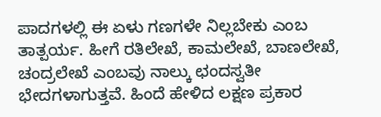ಪಾದಗಳಲ್ಲಿ ಈ ಏಳು ಗಣಗಳೇ ನಿಲ್ಲಬೇಕು ಎಂಬ ತಾತ್ಪರ್ಯ. ಹೀಗೆ ರತಿಲೇಖೆ, ಕಾಮಲೇಖೆ, ಬಾಣಲೇಖೆ, ಚಂದ್ರಲೇಖೆ ಎಂಬವು ನಾಲ್ಕು ಛಂದಸ್ವತೀ ಭೇದಗಳಾಗುತ್ತವೆ. ಹಿಂದೆ ಹೇಳಿದ ಲಕ್ಷಣ ಪ್ರಕಾರ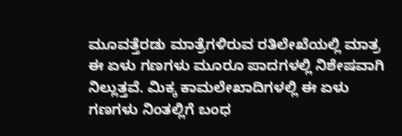ಮೂವತ್ತೆರಡು ಮಾತ್ರೆಗಳಿರುವ ರತಿಲೇಖೆಯಲ್ಲಿ ಮಾತ್ರ ಈ ಏಳು ಗಣಗಳು ಮೂರೂ ಪಾದಗಳಲ್ಲಿ ನಿಶೇಷವಾಗಿ ನಿಲ್ಲುತ್ತವೆ. ಮಿಕ್ಕ ಕಾಮಲೇಖಾದಿಗಳಲ್ಲಿ ಈ ಏಳು ಗಣಗಳು ನಿಂತಲ್ಲಿಗೆ ಬಂಧ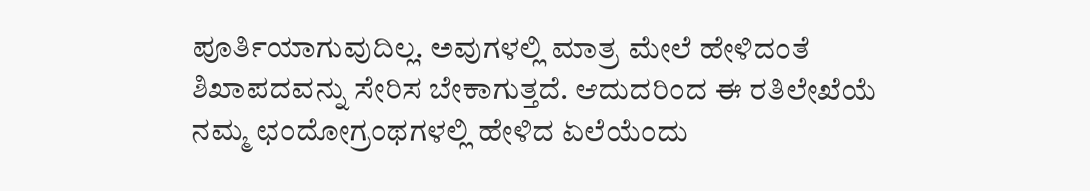ಪೂರ್ತಿಯಾಗುವುದಿಲ್ಲ. ಅವುಗಳಲ್ಲಿ ಮಾತ್ರ ಮೇಲೆ ಹೇಳಿದಂತೆ ಶಿಖಾಪದವನ್ನು ಸೇರಿಸ ಬೇಕಾಗುತ್ತದೆ. ಆದುದರಿಂದ ಈ ರತಿಲೇಖೆಯೆ ನಮ್ಮ ಛಂದೋಗ್ರಂಥಗಳಲ್ಲಿ ಹೇಳಿದ ಏಲೆಯೆಂದು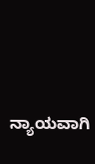ನ್ಯಾಯವಾಗಿ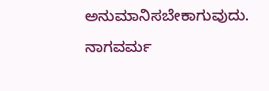ಅನುಮಾನಿಸಬೇಕಾಗುವುದು. ನಾಗವರ್ಮ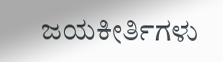ಜಯಕೀರ್ತಿಗಳು